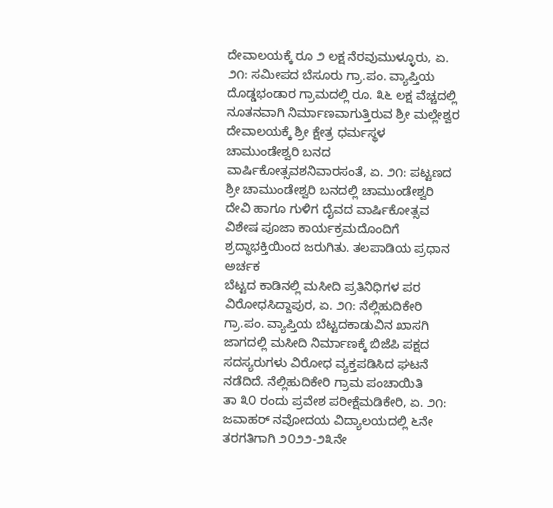ದೇವಾಲಯಕ್ಕೆ ರೂ ೨ ಲಕ್ಷ ನೆರವುಮುಳ್ಳೂರು, ಏ. ೨೧: ಸಮೀಪದ ಬೆಸೂರು ಗ್ರಾ.ಪಂ. ವ್ಯಾಪ್ತಿಯ ದೊಡ್ಡಭಂಡಾರ ಗ್ರಾಮದಲ್ಲಿ ರೂ. ೩೬ ಲಕ್ಷ ವೆಚ್ಚದಲ್ಲಿ ನೂತನವಾಗಿ ನಿರ್ಮಾಣವಾಗುತ್ತಿರುವ ಶ್ರೀ ಮಲ್ಲೇಶ್ವರ ದೇವಾಲಯಕ್ಕೆ ಶ್ರೀ ಕ್ಷೇತ್ರ ಧರ್ಮಸ್ಥಳ
ಚಾಮುಂಡೇಶ್ವರಿ ಬನದ ವಾರ್ಷಿಕೋತ್ಸವಶನಿವಾರಸಂತೆ, ಏ. ೨೧: ಪಟ್ಟಣದ ಶ್ರೀ ಚಾಮುಂಡೇಶ್ವರಿ ಬನದಲ್ಲಿ ಚಾಮುಂಡೇಶ್ವರಿ ದೇವಿ ಹಾಗೂ ಗುಳಿಗ ದೈವದ ವಾರ್ಷಿಕೋತ್ಸವ ವಿಶೇಷ ಪೂಜಾ ಕಾರ್ಯಕ್ರಮದೊಂದಿಗೆ ಶ್ರದ್ಧಾಭಕ್ತಿಯಿಂದ ಜರುಗಿತು. ತಲಪಾಡಿಯ ಪ್ರಧಾನ ಅರ್ಚಕ
ಬೆಟ್ಟದ ಕಾಡಿನಲ್ಲಿ ಮಸೀದಿ ಪ್ರತಿನಿಧಿಗಳ ಪರ ವಿರೋಧಸಿದ್ದಾಪುರ, ಏ. ೨೧: ನೆಲ್ಲಿಹುದಿಕೇರಿ ಗ್ರಾ.ಪಂ. ವ್ಯಾಪ್ತಿಯ ಬೆಟ್ಟದಕಾಡುವಿನ ಖಾಸಗಿ ಜಾಗದಲ್ಲಿ ಮಸೀದಿ ನಿರ್ಮಾಣಕ್ಕೆ ಬಿಜೆಪಿ ಪಕ್ಷದ ಸದಸ್ಯರುಗಳು ವಿರೋಧ ವ್ಯಕ್ತಪಡಿಸಿದ ಘಟನೆ ನಡೆದಿದೆ. ನೆಲ್ಲಿಹುದಿಕೇರಿ ಗ್ರಾಮ ಪಂಚಾಯಿತಿ
ತಾ ೩೦ ರಂದು ಪ್ರವೇಶ ಪರೀಕ್ಷೆಮಡಿಕೇರಿ, ಏ. ೨೧: ಜವಾಹರ್ ನವೋದಯ ವಿದ್ಯಾಲಯದಲ್ಲಿ ೬ನೇ ತರಗತಿಗಾಗಿ ೨೦೨೨-೨೩ನೇ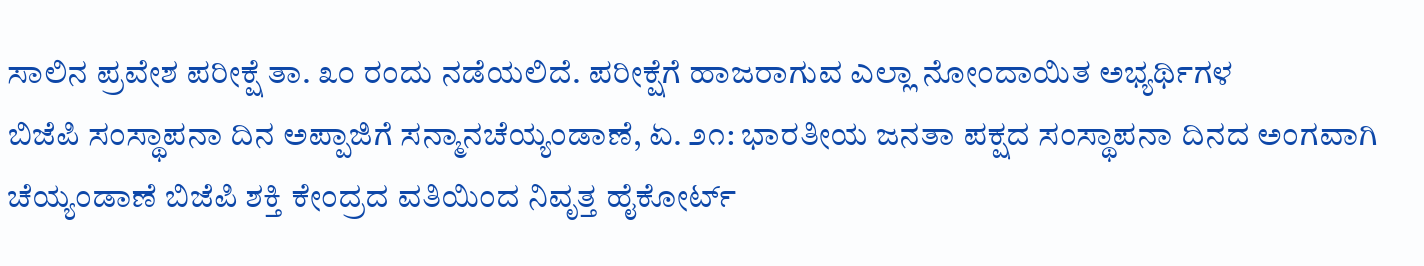ಸಾಲಿನ ಪ್ರವೇಶ ಪರೀಕ್ಷೆ ತಾ. ೩೦ ರಂದು ನಡೆಯಲಿದೆ. ಪರೀಕ್ಷೆಗೆ ಹಾಜರಾಗುವ ಎಲ್ಲಾ ನೋಂದಾಯಿತ ಅಭ್ಯರ್ಥಿಗಳ
ಬಿಜೆಪಿ ಸಂಸ್ಥಾಪನಾ ದಿನ ಅಪ್ಪಾಜಿಗೆ ಸನ್ಮಾನಚೆಯ್ಯಂಡಾಣೆ, ಏ. ೨೧: ಭಾರತೀಯ ಜನತಾ ಪಕ್ಷದ ಸಂಸ್ಥಾಪನಾ ದಿನದ ಅಂಗವಾಗಿ ಚೆಯ್ಯಂಡಾಣೆ ಬಿಜೆಪಿ ಶಕ್ತಿ ಕೇಂದ್ರದ ವತಿಯಿಂದ ನಿವೃತ್ತ ಹೈಕೋರ್ಟ್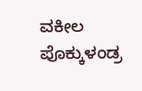ವಕೀಲ ಪೊಕ್ಕುಳಂಡ್ರ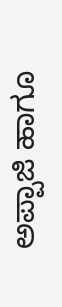ಅಪ್ಪಾಜಿ ಹಾಗೂ